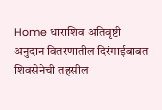Home धाराशिव अतिवृष्टी अनुदान वितरणातील दिरंगाईबाबत शिवसेनेची तहसील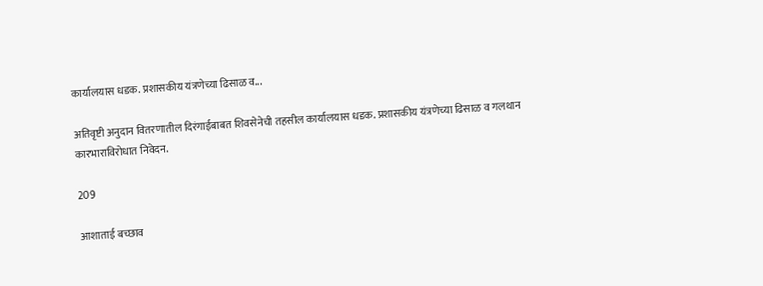कार्यालयास धडक. प्रशासकीय यंत्रणेच्या ढिसाळ व...

अतिवृष्टी अनुदान वितरणातील दिरंगाईबाबत शिवसेनेची तहसील कार्यालयास धडक. प्रशासकीय यंत्रणेच्या ढिसाळ व गलथान कारभाराविरोधात निवेदन.

209

आशाताई बच्छाव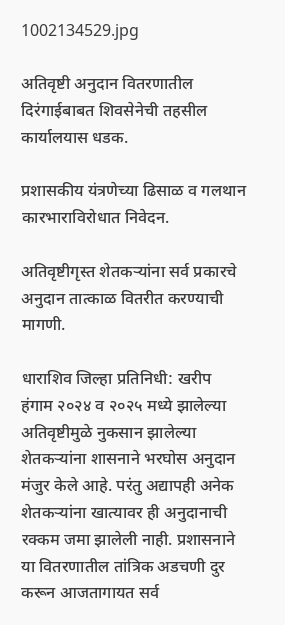1002134529.jpg

अतिवृष्टी अनुदान वितरणातील दिरंगाईबाबत शिवसेनेची तहसील कार्यालयास धडक.

प्रशासकीय यंत्रणेच्या ढिसाळ व गलथान कारभाराविरोधात निवेदन.

अतिवृष्टीगृस्त शेतकऱ्यांना सर्व प्रकारचे अनुदान तात्काळ वितरीत करण्याची मागणी.

धाराशिव जिल्हा प्रतिनिधी: खरीप हंगाम २०२४ व २०२५ मध्ये झालेल्या अतिवृष्टीमुळे नुकसान झालेल्या शेतकऱ्यांना शासनाने भरघोस अनुदान मंजुर केले आहे. परंतु अद्यापही अनेक शेतकऱ्यांना खात्यावर ही अनुदानाची रक्कम जमा झालेली नाही. प्रशासनाने या वितरणातील तांत्रिक अडचणी दुर करून आजतागायत सर्व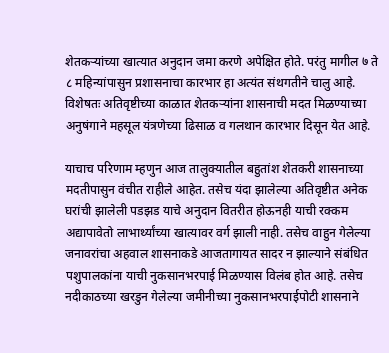शेतकऱ्यांच्या खात्यात अनुदान जमा करणे अपेक्षित होते. परंतु मागील ७ ते ८ महिन्यांपासुन प्रशासनाचा कारभार हा अत्यंत संथगतीने चालु आहे. विशेषतः अतिवृष्टीच्या काळात शेतकऱ्यांना शासनाची मदत मिळण्याच्या अनुषंगाने महसूल यंत्रणेच्या ढिसाळ व गलथान कारभार दिसून येत आहे.

याचाच परिणाम म्हणुन आज तालुक्यातील बहुतांश शेतकरी शासनाच्या मदतीपासुन वंचीत राहीले आहेत. तसेच यंदा झालेल्या अतिवृष्टीत अनेक घरांची झालेली पडझड याचे अनुदान वितरीत होऊनही याची रक्कम अद्यापावेतो लाभार्थ्यांच्या खात्यावर वर्ग झाली नाही. तसेच वाहुन गेलेल्या जनावरांचा अहवाल शासनाकडे आजतागायत सादर न झाल्याने संबंधित पशुपालकांना याची नुकसानभरपाई मिळण्यास विलंब होत आहे. तसेच नदीकाठच्या खरडुन गेलेल्या जमीनीच्या नुकसानभरपाईपोटी शासनाने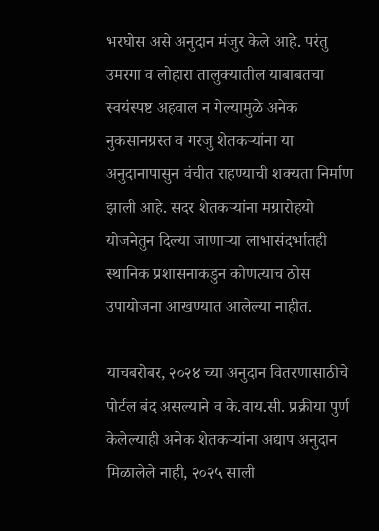भरघोस असे अनुदान मंजुर केले आहे. परंतु उमरगा व लोहारा तालुक्यातील याबाबतचा स्वयंस्पष्ट अहवाल न गेल्यामुळे अनेक नुकसानग्रस्त व गरजु शेतकऱ्यांना या अनुदानापासुन वंचीत राहण्याची शक्यता निर्माण झाली आहे. सदर शेतकऱ्यांना मग्रारोहयो योजनेतुन दिल्या जाणाऱ्या लाभासंदर्भातही स्थानिक प्रशासनाकडुन कोणत्याच ठोस उपायोजना आखण्यात आलेल्या नाहीत.

याचबरोबर, २०२४ च्या अनुदान वितरणासाठीचे पोर्टल बंद असल्याने व के.वाय.सी. प्रक्रीया पुर्ण केलेल्याही अनेक शेतकऱ्यांना अद्याप अनुदान मिळालेले नाही, २०२५ साली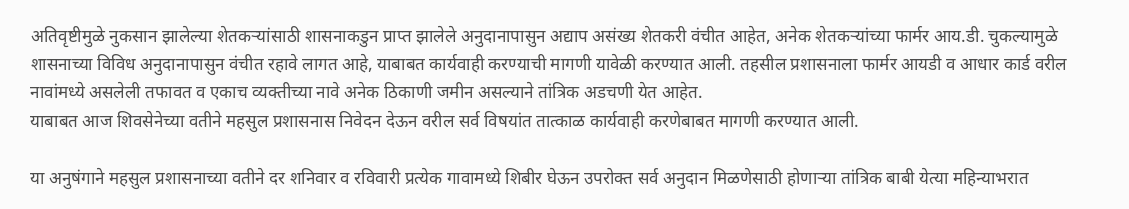अतिवृष्टीमुळे नुकसान झालेल्या शेतकऱ्यांसाठी शासनाकडुन प्राप्त झालेले अनुदानापासुन अद्याप असंख्य शेतकरी वंचीत आहेत, अनेक शेतकऱ्यांच्या फार्मर आय.डी. चुकल्यामुळे शासनाच्या विविध अनुदानापासुन वंचीत रहावे लागत आहे, याबाबत कार्यवाही करण्याची मागणी यावेळी करण्यात आली. तहसील प्रशासनाला फार्मर आयडी व आधार कार्ड वरील नावांमध्ये असलेली तफावत व एकाच व्यक्तीच्या नावे अनेक ठिकाणी जमीन असल्याने तांत्रिक अडचणी येत आहेत.
याबाबत आज शिवसेनेच्या वतीने महसुल प्रशासनास निवेदन देऊन वरील सर्व विषयांत तात्काळ कार्यवाही करणेबाबत मागणी करण्यात आली.

या अनुषंगाने महसुल प्रशासनाच्या वतीने दर शनिवार व रविवारी प्रत्येक गावामध्ये शिबीर घेऊन उपरोक्त सर्व अनुदान मिळणेसाठी होणाऱ्या तांत्रिक बाबी येत्या महिन्याभरात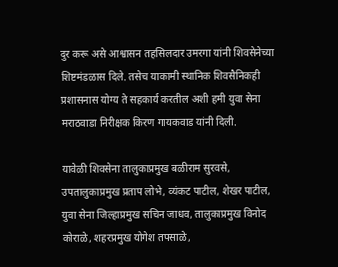दुर करू असे आश्वासन तहसिलदार उमरगा यांनी शिवसेनेच्या शिष्टमंडळास दिले. तसेच याकामी स्थानिक शिवसैनिकही प्रशासनास योग्य ते सहकार्य करतील अशी हमी युवा सेना मराठवाडा निरीक्षक किरण गायकवाड यांनी दिली.

यावेळी शिवसेना तालुकाप्रमुख बळीराम सुरवसे, उपतालुकाप्रमुख प्रताप लोभे, व्यंकट पाटील, शेखर पाटील, युवा सेना जिल्हाप्रमुख सचिन जाधव, तालुकाप्रमुख विनोद कोराळे, शहरप्रमुख योगेश तपसाळे,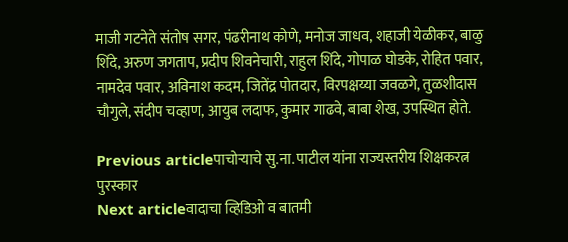माजी गटनेते संतोष सगर, पंढरीनाथ कोणे, मनोज जाधव, शहाजी येळीकर, बाळु शिंदे, अरुण जगताप, प्रदीप शिवनेचारी, राहुल शिंदे, गोपाळ घोडके, रोहित पवार, नामदेव पवार, अविनाश कदम, जितेंद्र पोतदार, विरपक्षय्या जवळगे, तुळशीदास चौगुले, संदीप चव्हाण, आयुब लदाफ, कुमार गाढवे, बाबा शेख, उपस्थित होते.

Previous articleपाचोर्‍याचे सु.ना. पाटील यांना राज्यस्तरीय शिक्षकरत्न पुरस्कार
Next articleवादाचा व्हिडिओ व बातमी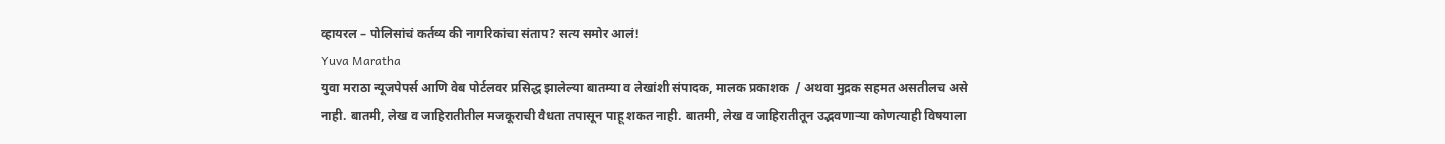व्हायरल – पोलिसांचं कर्तव्य की नागरिकांचा संताप? सत्य समोर आलं!
Yuva Maratha
युवा मराठा न्यूजपेपर्स आणि वेब पोर्टलवर प्रसिद्ध झालेल्या बातम्या व लेखांशी संपादक, मालक प्रकाशक  / अथवा मुद्रक सहमत असतीलच असे नाही. बातमी, लेख व जाहिरातीतील मजकूराची वैधता तपासून पाहू शकत नाही. बातमी, लेख व जाहिरातीतून उद्भवणाऱ्या कोणत्याही विषयाला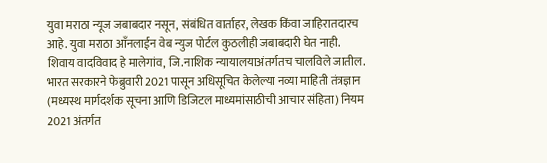युवा मराठा न्यूज जबाबदार नसून, संबंधित वार्ताहर, लेखक किंवा जाहिरातदारच आहे. युवा मराठा आँनलाईन वेब न्युज पोर्टल कुठलीही जबाबदारी घेत नाही. शिवाय वादविवाद हे मालेगांव, जि.नाशिक न्यायालयाअंतर्गतच चालविले जातील. भारत सरकारने फेब्रुवारी 2021 पासून अधिसूचित केलेल्या नव्या माहिती तंत्रज्ञान (मध्यस्थ मार्गदर्शक सूचना आणि डिजिटल माध्यमांसाठीची आचार संहिता) नियम 2021 अंतर्गत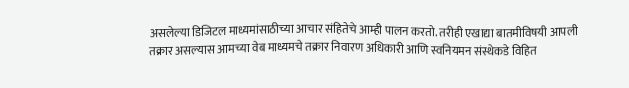असलेल्या डिजिटल माध्यमांसाठीच्या आचार संहितेचे आम्ही पालन करतो. तरीही एखाद्या बातमीविषयी आपली तक्रार असल्यास आमच्या वेब माध्यमचे तक्रार निवारण अधिकारी आणि स्वनियमन संस्थेकडे विहित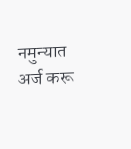नमुन्यात अर्ज करू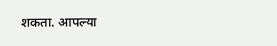शकता. आपल्या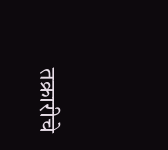तक्रारीचे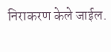निराकरण केले जाईल.